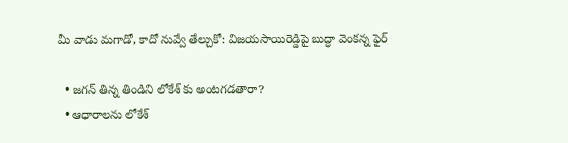మీ వాడు మగాడో, కాదో నువ్వే తేల్చుకో: విజయసాయిరెడ్డిపై బుద్ధా వెంకన్న ఫైర్

  • జగన్ తిన్న తిండిని లోకేశ్ కు అంటగడతారా?
  • ఆధారాలను లోకేశ్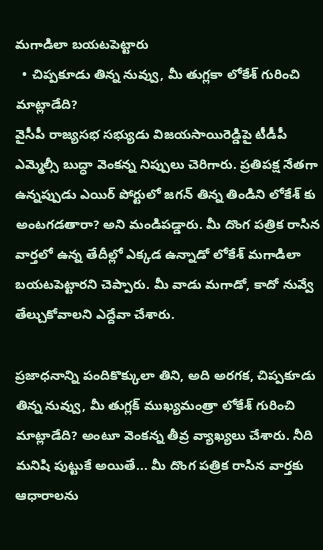మగాడిలా బయటపెట్టారు
  • చిప్పకూడు తిన్న నువ్వు, మీ తుగ్లకా లోకేశ్ గురించి మాట్లాడేది?
వైసీపీ రాజ్యసభ సభ్యుడు విజయసాయిరెడ్డిపై టీడీపీ ఎమ్మెల్సీ బుద్ధా వెంకన్న నిప్పులు చెరిగారు. ప్రతిపక్ష నేతగా ఉన్నప్పుడు ఎయిర్ పోర్టులో జగన్ తిన్న తిండిని లోకేశ్ కు అంటగడతారా? అని మండిపడ్డారు. మీ దొంగ పత్రిక రాసిన వార్తలో ఉన్న తేదీల్లో ఎక్కడ ఉన్నాడో లోకేశ్ మగాడిలా బయటపెట్టారని చెప్పారు. మీ వాడు మగాడో, కాదో నువ్వే తేల్చుకోవాలని ఎద్దేవా చేశారు.

ప్రజాధనాన్ని పందికొక్కులా తిని, అది అరగక, చిప్పకూడు తిన్న నువ్వు, మీ తుగ్లక్ ముఖ్యమంత్రా లోకేశ్ గురించి మాట్లాడేది? అంటూ వెంకన్న తీవ్ర వ్యాఖ్యలు చేశారు. నీది మనిషి పుట్టుకే అయితే... మీ దొంగ పత్రిక రాసిన వార్తకు ఆధారాలను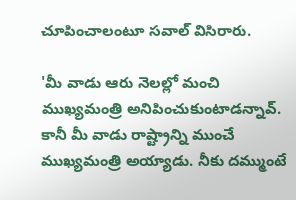చూపించాలంటూ సవాల్ విసిరారు.

'మీ వాడు ఆరు నెలల్లో మంచి ముఖ్యమంత్రి అనిపించుకుంటాడన్నావ్. కానీ మీ వాడు రాష్ట్రాన్ని ముంచే ముఖ్యమంత్రి అయ్యాడు. నీకు దమ్ముంటే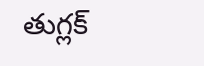తుగ్లక్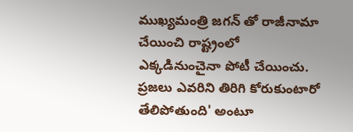ముఖ్యమంత్రి జగన్ తో రాజీనామా చేయించి రాష్ట్రంలో ఎక్కడినుంచైనా పోటీ చేయించు. ప్రజలు ఎవరిని తిరిగి కోరుకుంటారో తేలిపోతుంది' అంటూ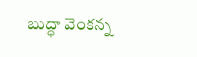బుద్ధా వెంకన్న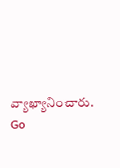వ్యాఖ్యానించారు.
Go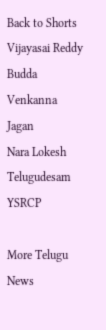Back to Shorts
Vijayasai Reddy
Budda Venkanna
Jagan
Nara Lokesh
Telugudesam
YSRCP

More Telugu News